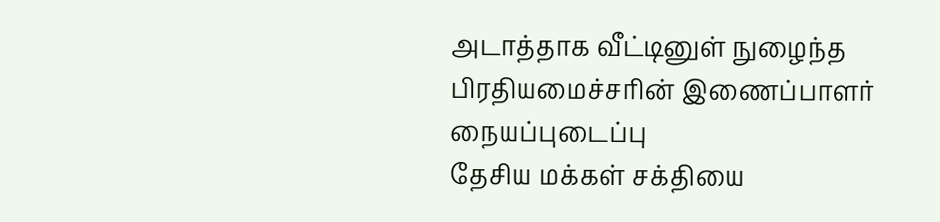அடாத்தாக வீட்டினுள் நுழைந்த பிரதியமைச்சரின் இணைப்பாளர் நையப்புடைப்பு
தேசிய மக்கள் சக்தியை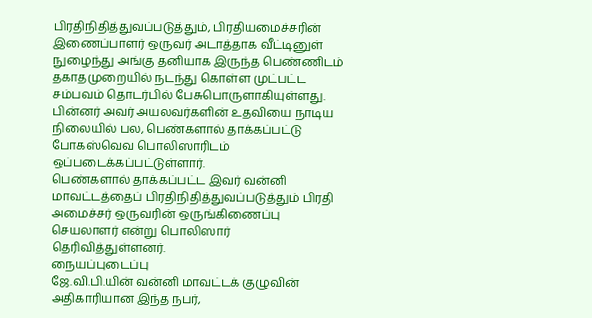பிரதிநிதித்துவப்படுத்தும், பிரதியமைச்சரின் இணைப்பாளர் ஒருவர் அடாத்தாக வீட்டினுள் நுழைந்து அங்கு தனியாக இருந்த பெண்ணிடம் தகாதமுறையில் நடந்து கொள்ள முட்பட்ட சம்பவம் தொடர்பில் பேசுபொருளாகியுள்ளது.
பின்னர் அவர் அயலவர்களின் உதவியை நாடிய நிலையில் பல, பெண்களால் தாக்கப்பட்டு போகஸ்வெவ பொலிஸாரிடம் ஒப்படைக்கப்பட்டுள்ளார்.
பெண்களால் தாக்கப்பட்ட இவர் வன்னி மாவட்டத்தைப் பிரதிநிதித்துவப்படுத்தும் பிரதி அமைச்சர் ஒருவரின் ஒருங்கிணைப்பு செயலாளர் என்று பொலிஸார் தெரிவித்துள்ளனர்.
நையப்புடைப்பு
ஜே.வி.பி.யின் வன்னி மாவட்டக் குழுவின் அதிகாரியான இந்த நபர்,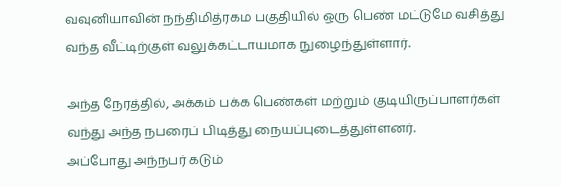வவுனியாவின் நந்திமித்ரகம பகுதியில் ஒரு பெண் மட்டுமே வசித்து வந்த வீட்டிற்குள் வலுக்கட்டாயமாக நுழைந்துள்ளார்.

அந்த நேரத்தில், அக்கம் பக்க பெண்கள் மற்றும் குடியிருப்பாளர்கள் வந்து அந்த நபரைப் பிடித்து நையப்புடைத்துள்ளனர்.
அப்போது அந்நபர் கடும்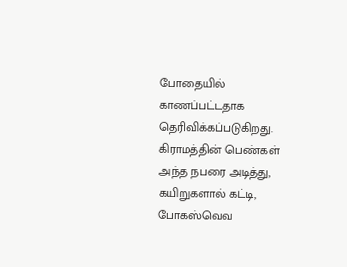போதையில் காணப்பட்டதாக தெரிவிக்கப்படுகிறது. கிராமத்தின் பெண்கள் அந்த நபரை அடித்து, கயிறுகளால் கட்டி, போகஸ்வெவ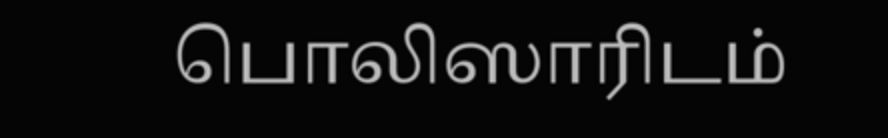பொலிஸாரிடம்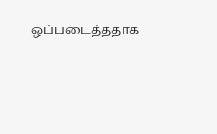ஒப்படைத்ததாக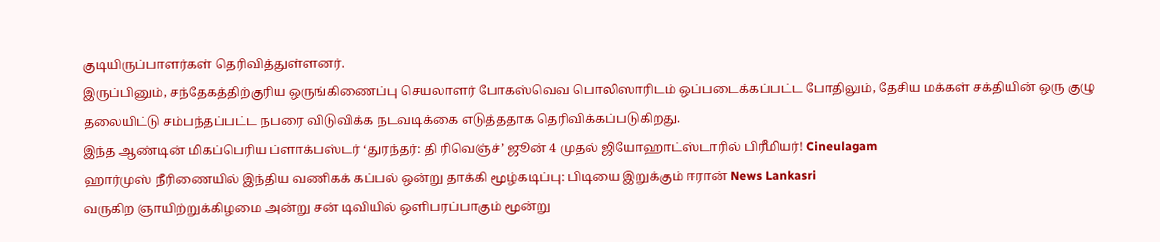குடியிருப்பாளர்கள் தெரிவித்துள்ளனர்.
இருப்பினும், சந்தேகத்திற்குரிய ஒருங்கிணைப்பு செயலாளர் போகஸ்வெவ பொலிஸாரிடம் ஒப்படைக்கப்பட்ட போதிலும், தேசிய மக்கள் சக்தியின் ஒரு குழு தலையிட்டு சம்பந்தப்பட்ட நபரை விடுவிக்க நடவடிக்கை எடுத்ததாக தெரிவிக்கப்படுகிறது.
இந்த ஆண்டின் மிகப்பெரிய ப்ளாக்பஸ்டர் ‘துரந்தர்: தி ரிவெஞ்ச்’ ஜூன் 4 முதல் ஜியோஹாட்ஸ்டாரில் பிரீமியர்! Cineulagam
ஹார்முஸ் நீரிணையில் இந்திய வணிகக் கப்பல் ஒன்று தாக்கி மூழ்கடிப்பு: பிடியை இறுக்கும் ஈரான் News Lankasri
வருகிற ஞாயிற்றுக்கிழமை அன்று சன் டிவியில் ஒளிபரப்பாகும் மூன்று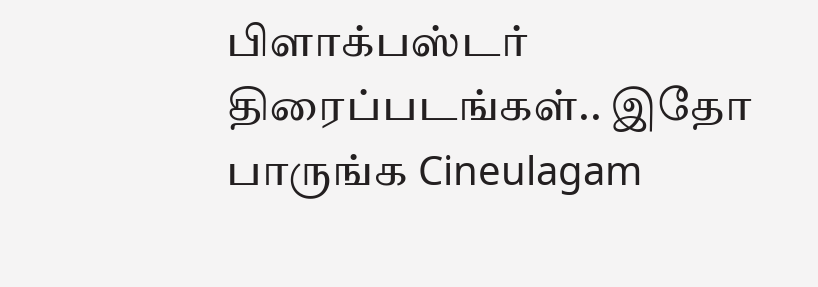பிளாக்பஸ்டர் திரைப்படங்கள்.. இதோ பாருங்க Cineulagam